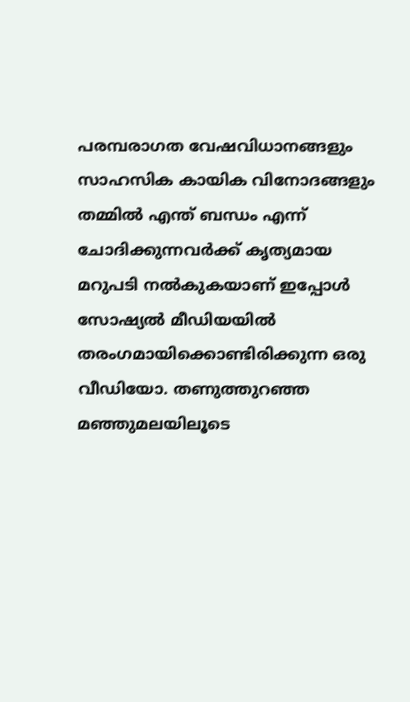പരമ്പരാഗത വേഷവിധാനങ്ങളും സാഹസിക കായിക വിനോദങ്ങളും തമ്മിൽ എന്ത് ബന്ധം എന്ന് ചോദിക്കുന്നവർക്ക് കൃത്യമായ മറുപടി നൽകുകയാണ് ഇപ്പോൾ സോഷ്യൽ മീഡിയയിൽ തരംഗമായിക്കൊണ്ടിരിക്കുന്ന ഒരു വീഡിയോ. തണുത്തുറഞ്ഞ മഞ്ഞുമലയിലൂടെ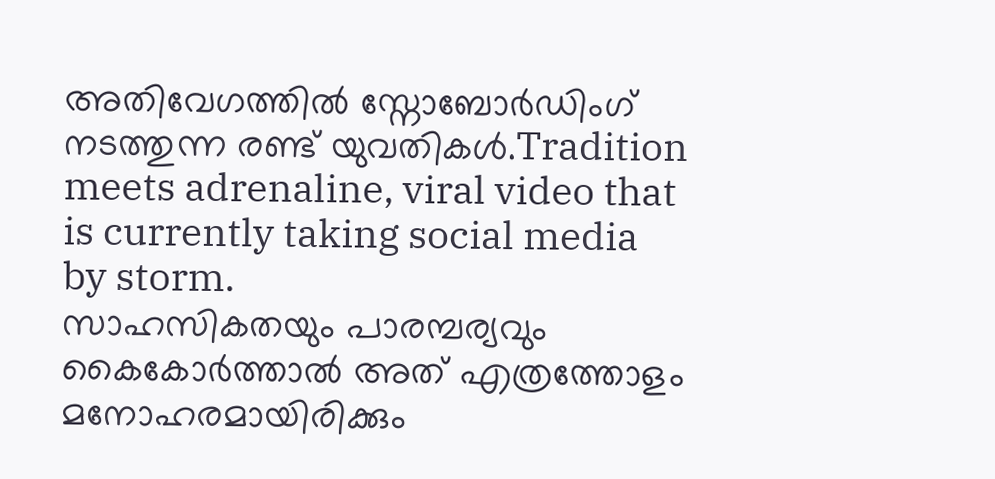അതിവേഗത്തിൽ സ്നോബോർഡിംഗ് നടത്തുന്ന രണ്ട് യുവതികൾ.Tradition meets adrenaline, viral video that is currently taking social media by storm.
സാഹസികതയും പാരമ്പര്യവും കൈകോർത്താൽ അത് എത്രത്തോളം മനോഹരമായിരിക്കും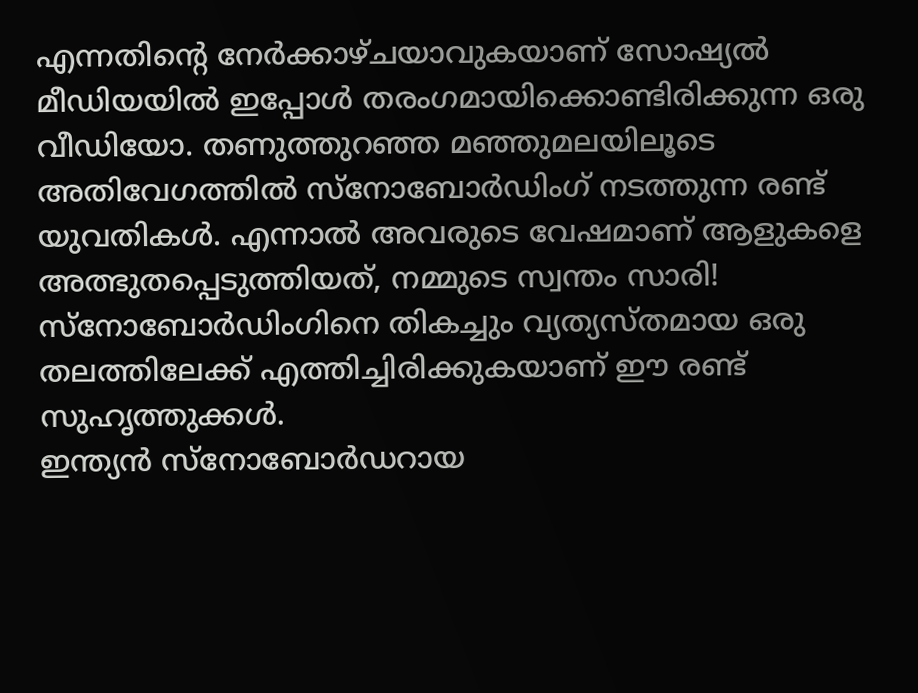എന്നതിന്റെ നേർക്കാഴ്ചയാവുകയാണ് സോഷ്യൽ മീഡിയയിൽ ഇപ്പോൾ തരംഗമായിക്കൊണ്ടിരിക്കുന്ന ഒരു വീഡിയോ. തണുത്തുറഞ്ഞ മഞ്ഞുമലയിലൂടെ അതിവേഗത്തിൽ സ്നോബോർഡിംഗ് നടത്തുന്ന രണ്ട് യുവതികൾ. എന്നാൽ അവരുടെ വേഷമാണ് ആളുകളെ അത്ഭുതപ്പെടുത്തിയത്, നമ്മുടെ സ്വന്തം സാരി! സ്നോബോർഡിംഗിനെ തികച്ചും വ്യത്യസ്തമായ ഒരു തലത്തിലേക്ക് എത്തിച്ചിരിക്കുകയാണ് ഈ രണ്ട് സുഹൃത്തുക്കൾ.
ഇന്ത്യൻ സ്നോബോർഡറായ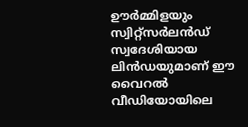ഊർമ്മിളയും സ്വിറ്റ്സർലൻഡ് സ്വദേശിയായ ലിൻഡയുമാണ് ഈ വൈറൽ വീഡിയോയിലെ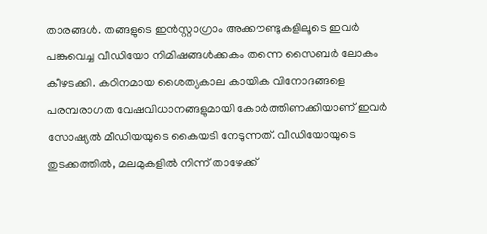താരങ്ങൾ. തങ്ങളുടെ ഇൻസ്റ്റാഗ്രാം അക്കൗണ്ടുകളിലൂടെ ഇവർ പങ്കുവെച്ച വീഡിയോ നിമിഷങ്ങൾക്കകം തന്നെ സൈബർ ലോകം കീഴടക്കി. കഠിനമായ ശൈത്യകാല കായിക വിനോദങ്ങളെ പരമ്പരാഗത വേഷവിധാനങ്ങളുമായി കോർത്തിണക്കിയാണ് ഇവർ സോഷ്യൽ മീഡിയയുടെ കൈയടി നേടുന്നത്. വീഡിയോയുടെ തുടക്കത്തിൽ, മലമുകളിൽ നിന്ന് താഴേക്ക്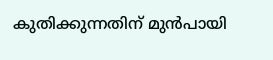കുതിക്കുന്നതിന് മുൻപായി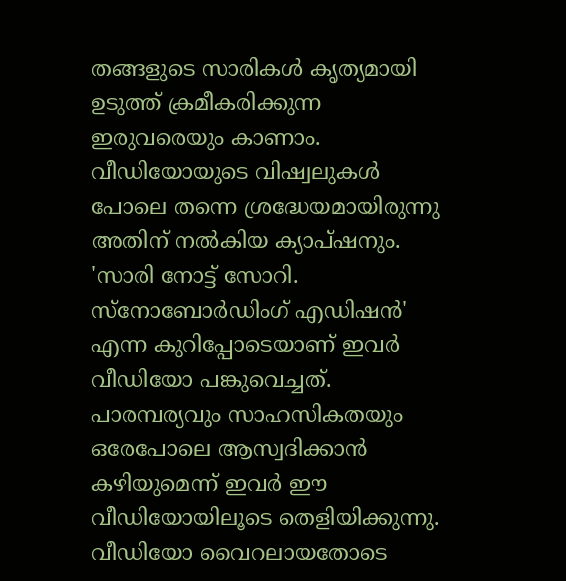തങ്ങളുടെ സാരികൾ കൃത്യമായി ഉടുത്ത് ക്രമീകരിക്കുന്ന ഇരുവരെയും കാണാം.
വീഡിയോയുടെ വിഷ്വലുകൾ പോലെ തന്നെ ശ്രദ്ധേയമായിരുന്നു അതിന് നൽകിയ ക്യാപ്ഷനും. 'സാരി നോട്ട് സോറി. സ്നോബോർഡിംഗ് എഡിഷൻ' എന്ന കുറിപ്പോടെയാണ് ഇവർ വീഡിയോ പങ്കുവെച്ചത്. പാരമ്പര്യവും സാഹസികതയും ഒരേപോലെ ആസ്വദിക്കാൻ കഴിയുമെന്ന് ഇവർ ഈ വീഡിയോയിലൂടെ തെളിയിക്കുന്നു. വീഡിയോ വൈറലായതോടെ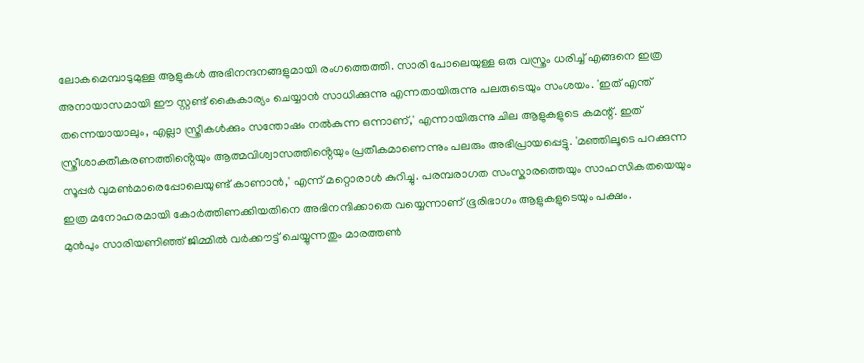ലോകമെമ്പാടുമുള്ള ആളുകൾ അഭിനന്ദനങ്ങളുമായി രംഗത്തെത്തി. സാരി പോലെയുള്ള ഒരു വസ്ത്രം ധരിച്ച് എങ്ങനെ ഇത്ര അനായാസമായി ഈ സ്റ്റണ്ട് കൈകാര്യം ചെയ്യാൻ സാധിക്കുന്നു എന്നതായിരുന്നു പലരുടെയും സംശയം. 'ഇത് എന്ത് തന്നെയായാലും, എല്ലാ സ്ത്രീകൾക്കും സന്തോഷം നൽകുന്ന ഒന്നാണ്,' എന്നായിരുന്നു ചില ആളുകളുടെ കമന്റ്. ഇത് സ്ത്രീശാക്തീകരണത്തിൻ്റെയും ആത്മവിശ്വാസത്തിൻ്റെയും പ്രതീകമാണെന്നും പലരും അഭിപ്രായപ്പെട്ടു. 'മഞ്ഞിലൂടെ പറക്കുന്ന സൂപ്പർ വുമൺമാരെപ്പോലെയുണ്ട് കാണാൻ,' എന്ന് മറ്റൊരാൾ കുറിച്ചു. പരമ്പരാഗത സംസ്കാരത്തെയും സാഹസികതയെയും ഇത്ര മനോഹരമായി കോർത്തിണക്കിയതിനെ അഭിനന്ദിക്കാതെ വയ്യെന്നാണ് ഭൂരിഭാഗം ആളുകളുടെയും പക്ഷം.
മുൻപും സാരിയണിഞ്ഞ് ജിമ്മിൽ വർക്കൗട്ട് ചെയ്യുന്നതും മാരത്തൺ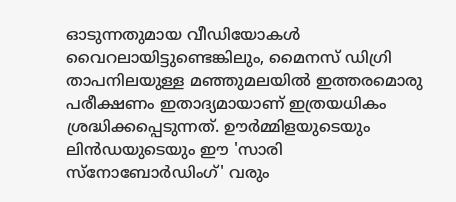ഓടുന്നതുമായ വീഡിയോകൾ വൈറലായിട്ടുണ്ടെങ്കിലും, മൈനസ് ഡിഗ്രി താപനിലയുള്ള മഞ്ഞുമലയിൽ ഇത്തരമൊരു പരീക്ഷണം ഇതാദ്യമായാണ് ഇത്രയധികം ശ്രദ്ധിക്കപ്പെടുന്നത്. ഊർമ്മിളയുടെയും ലിൻഡയുടെയും ഈ 'സാരി സ്നോബോർഡിംഗ്' വരും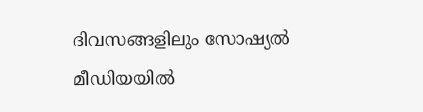ദിവസങ്ങളിലും സോഷ്യൽ മീഡിയയിൽ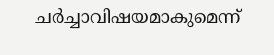ചർച്ചാവിഷയമാകുമെന്ന്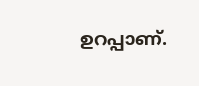ഉറപ്പാണ്.